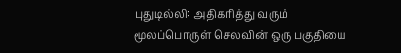புதுடில்லி: அதிகரித்து வரும் மூலப்பொருள் செலவின் ஒரு பகுதியை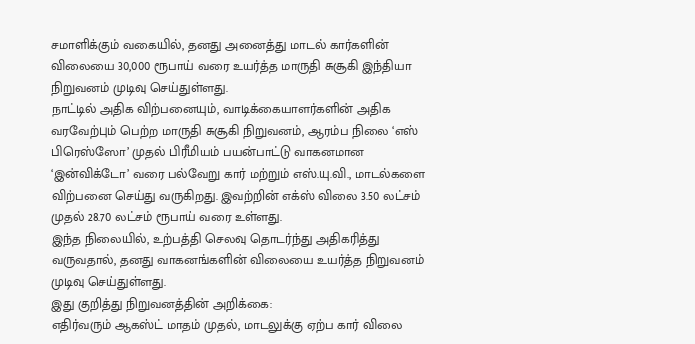சமாளிக்கும் வகையில், தனது அனைத்து மாடல் கார்களின் விலையை 30,000 ரூபாய் வரை உயர்த்த மாருதி சுசூகி இந்தியா நிறுவனம் முடிவு செய்துள்ளது.
நாட்டில் அதிக விற்பனையும், வாடிக்கையாளர்களின் அதிக வரவேற்பும் பெற்ற மாருதி சுசூகி நிறுவனம், ஆரம்ப நிலை ‘எஸ் பிரெஸ்ஸோ’ முதல் பிரீமியம் பயன்பாட்டு வாகனமான ‘இன்விக்டோ’ வரை பல்வேறு கார் மற்றும் எஸ்.யு.வி., மாடல்களை விற்பனை செய்து வருகிறது. இவற்றின் எக்ஸ் விலை 3.50 லட்சம் முதல் 28.70 லட்சம் ரூபாய் வரை உள்ளது.
இந்த நிலையில், உற்பத்தி செலவு தொடர்ந்து அதிகரித்து வருவதால், தனது வாகனங்களின் விலையை உயர்த்த நிறுவனம் முடிவு செய்துள்ளது.
இது குறித்து நிறுவனத்தின் அறிக்கை:
எதிர்வரும் ஆகஸ்ட் மாதம் முதல், மாடலுக்கு ஏற்ப கார் விலை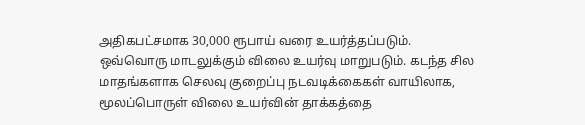அதிகபட்சமாக 30,000 ரூபாய் வரை உயர்த்தப்படும். ஒவ்வொரு மாடலுக்கும் விலை உயர்வு மாறுபடும். கடந்த சில மாதங்களாக செலவு குறைப்பு நடவடிக்கைகள் வாயிலாக, மூலப்பொருள் விலை உயர்வின் தாக்கத்தை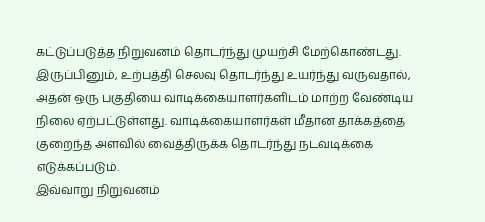கட்டுப்படுத்த நிறுவனம் தொடர்ந்து முயற்சி மேற்கொண்டது.
இருப்பினும், உற்பத்தி செலவு தொடர்ந்து உயர்ந்து வருவதால், அதன் ஒரு பகுதியை வாடிக்கையாளர்களிடம் மாற்ற வேண்டிய நிலை ஏற்பட்டுள்ளது. வாடிக்கையாளர்கள் மீதான தாக்கத்தை குறைந்த அளவில் வைத்திருக்க தொடர்ந்து நடவடிக்கை எடுக்கப்படும்.
இவ்வாறு நிறுவனம்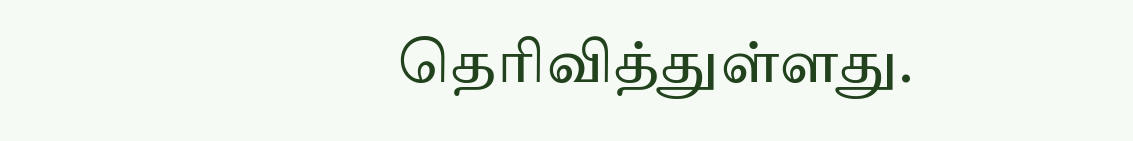தெரிவித்துள்ளது.